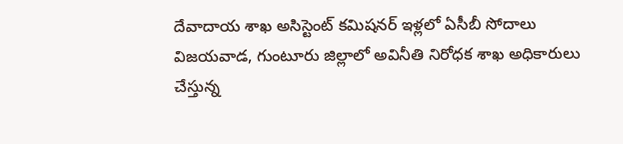దేవాదాయ శాఖ అసిస్టెంట్ కమిషనర్ ఇళ్లలో ఏసీబీ సోదాలు
విజయవాడ, గుంటూరు జిల్లాలో అవినీతి నిరోధక శాఖ అధికారులు చేస్తున్న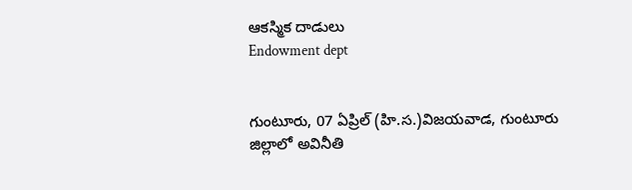ఆకస్మిక దాడులు
Endowment dept


గుంటూరు, 07 ఏప్రిల్ (హి.స.)విజయవాడ, గుంటూరు జిల్లాలో అవినీతి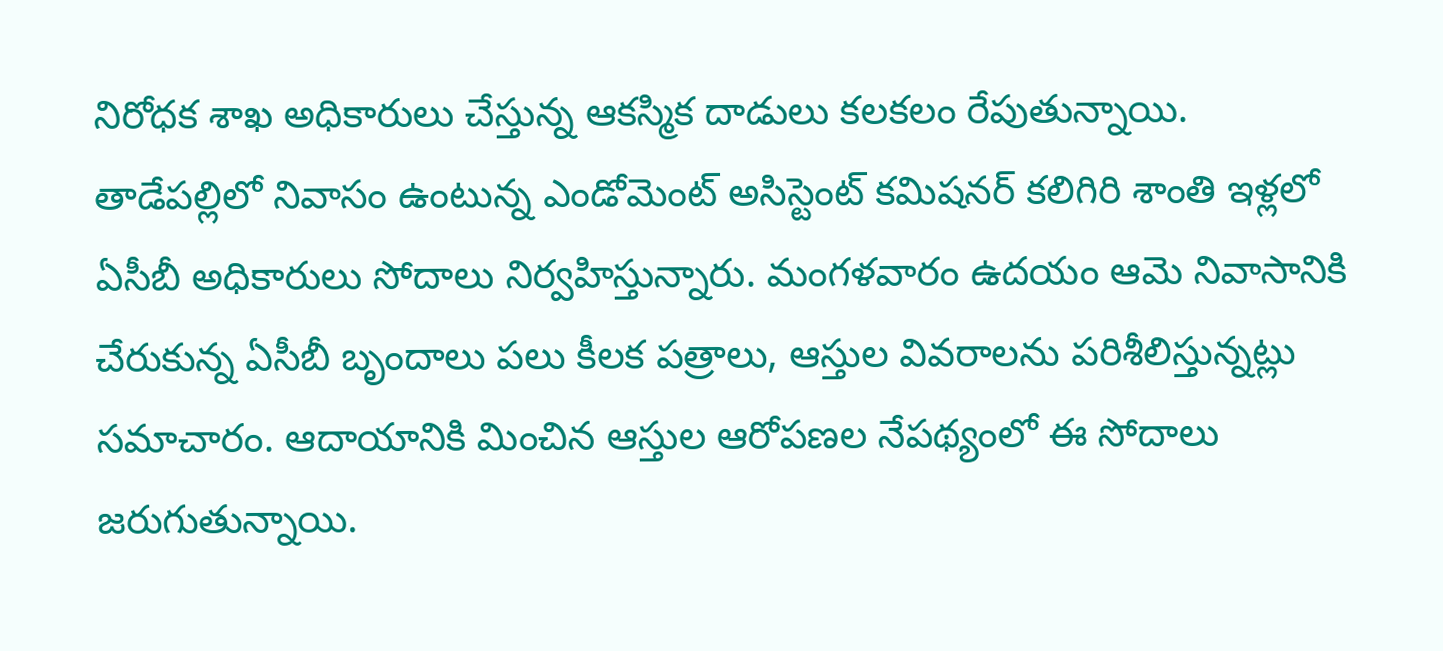నిరోధక శాఖ అధికారులు చేస్తున్న ఆకస్మిక దాడులు కలకలం రేపుతున్నాయి. తాడేపల్లిలో నివాసం ఉంటున్న ఎండోమెంట్ అసిస్టెంట్ కమిషనర్ కలిగిరి శాంతి ఇళ్లలో ఏసీబీ అధికారులు సోదాలు నిర్వహిస్తున్నారు. మంగళవారం ఉదయం ఆమె నివాసానికి చేరుకున్న ఏసీబీ బృందాలు పలు కీలక పత్రాలు, ఆస్తుల వివరాలను పరిశీలిస్తున్నట్లు సమాచారం. ఆదాయానికి మించిన ఆస్తుల ఆరోపణల నేపథ్యంలో ఈ సోదాలు జరుగుతున్నాయి.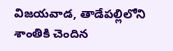విజయవాడ, తాడేపల్లిలోని శాంతికి చెందిన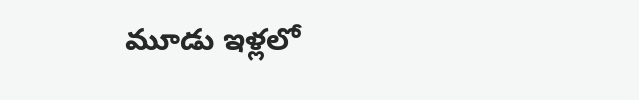మూడు ఇళ్లలో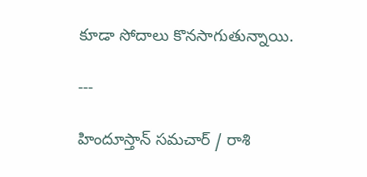కూడా సోదాలు కొనసాగుతున్నాయి.

---

హిందూస్తాన్ సమచార్ / రాశి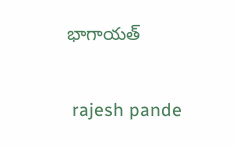భాగాయత్


 rajesh pande